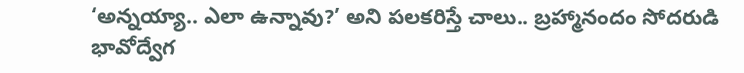‘అన్నయ్యా.. ఎలా ఉన్నావు?’ అని పలకరిస్తే చాలు.. బ్రహ్మానందం సోదరుడి భావోద్వేగ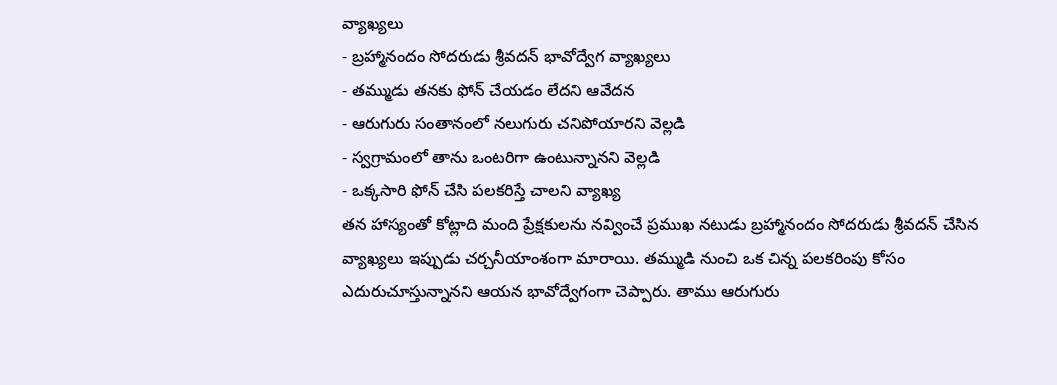వ్యాఖ్యలు
- బ్రహ్మానందం సోదరుడు శ్రీవదన్ భావోద్వేగ వ్యాఖ్యలు
- తమ్ముడు తనకు ఫోన్ చేయడం లేదని ఆవేదన
- ఆరుగురు సంతానంలో నలుగురు చనిపోయారని వెల్లడి
- స్వగ్రామంలో తాను ఒంటరిగా ఉంటున్నానని వెల్లడి
- ఒక్కసారి ఫోన్ చేసి పలకరిస్తే చాలని వ్యాఖ్య
తన హాస్యంతో కోట్లాది మంది ప్రేక్షకులను నవ్వించే ప్రముఖ నటుడు బ్రహ్మానందం సోదరుడు శ్రీవదన్ చేసిన వ్యాఖ్యలు ఇప్పుడు చర్చనీయాంశంగా మారాయి. తమ్ముడి నుంచి ఒక చిన్న పలకరింపు కోసం ఎదురుచూస్తున్నానని ఆయన భావోద్వేగంగా చెప్పారు. తాము ఆరుగురు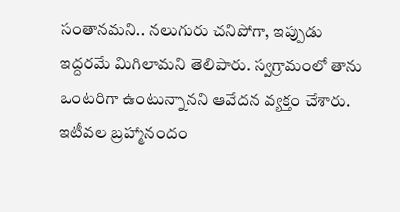సంతానమని.. నలుగురు చనిపోగా, ఇప్పుడు ఇద్దరమే మిగిలామని తెలిపారు. స్వగ్రామంలో తాను ఒంటరిగా ఉంటున్నానని ఆవేదన వ్యక్తం చేశారు.
ఇటీవల బ్రహ్మానందం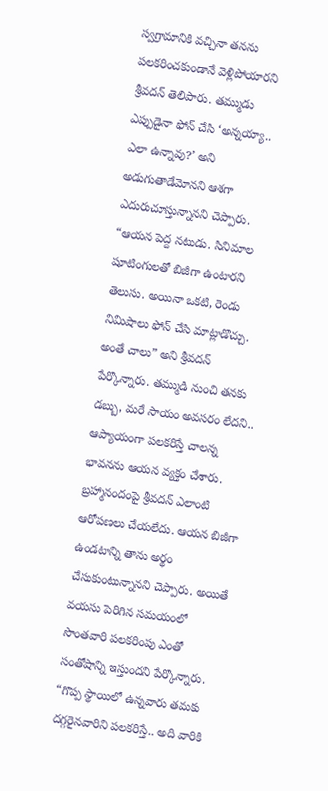స్వగ్రామానికి వచ్చినా తనను పలకరించకుండానే వెళ్లిపోయారని శ్రీవదన్ తెలిపారు. తమ్ముడు ఎప్పుడైనా ఫోన్ చేసి ‘అన్నయ్యా.. ఎలా ఉన్నావు?’ అని అడుగుతాడేమోనని ఆశగా ఎదురుచూస్తున్నానని చెప్పారు.
“ఆయన పెద్ద నటుడు. సినిమాల షూటింగులతో బిజీగా ఉంటారని తెలుసు. అయినా ఒకటి, రెండు నిమిషాలు ఫోన్ చేసి మాట్లాడొచ్చు. అంతే చాలు” అని శ్రీవదన్ పేర్కొన్నారు. తమ్ముడి నుంచి తనకు డబ్బు, మరే సాయం అవసరం లేదని.. ఆప్యాయంగా పలకరిస్తే చాలన్న భావనను ఆయన వ్యక్తం చేశారు.
బ్రహ్మానందంపై శ్రీవదన్ ఎలాంటి ఆరోపణలు చేయలేదు. ఆయన బిజీగా ఉండటాన్ని తాను అర్థం చేసుకుంటున్నానని చెప్పారు. అయితే వయసు పెరిగిన సమయంలో సొంతవారి పలకరింపు ఎంతో సంతోషాన్ని ఇస్తుందని పేర్కొన్నారు. “గొప్ప స్థాయిలో ఉన్నవారు తమకు దగ్గరైనవారిని పలకరిస్తే.. అది వారికి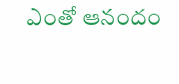ఎంతో ఆనందం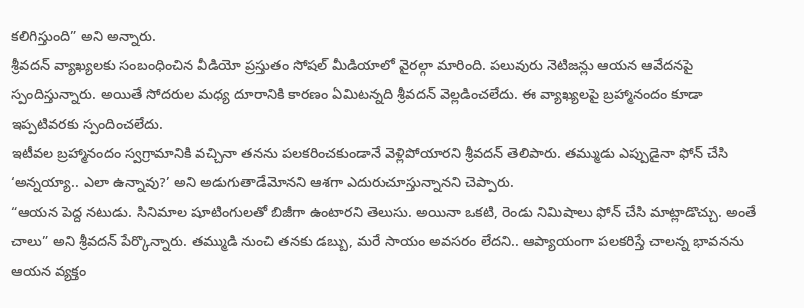కలిగిస్తుంది” అని అన్నారు.
శ్రీవదన్ వ్యాఖ్యలకు సంబంధించిన వీడియో ప్రస్తుతం సోషల్ మీడియాలో వైరల్గా మారింది. పలువురు నెటిజన్లు ఆయన ఆవేదనపై స్పందిస్తున్నారు. అయితే సోదరుల మధ్య దూరానికి కారణం ఏమిటన్నది శ్రీవదన్ వెల్లడించలేదు. ఈ వ్యాఖ్యలపై బ్రహ్మానందం కూడా ఇప్పటివరకు స్పందించలేదు.
ఇటీవల బ్రహ్మానందం స్వగ్రామానికి వచ్చినా తనను పలకరించకుండానే వెళ్లిపోయారని శ్రీవదన్ తెలిపారు. తమ్ముడు ఎప్పుడైనా ఫోన్ చేసి ‘అన్నయ్యా.. ఎలా ఉన్నావు?’ అని అడుగుతాడేమోనని ఆశగా ఎదురుచూస్తున్నానని చెప్పారు.
“ఆయన పెద్ద నటుడు. సినిమాల షూటింగులతో బిజీగా ఉంటారని తెలుసు. అయినా ఒకటి, రెండు నిమిషాలు ఫోన్ చేసి మాట్లాడొచ్చు. అంతే చాలు” అని శ్రీవదన్ పేర్కొన్నారు. తమ్ముడి నుంచి తనకు డబ్బు, మరే సాయం అవసరం లేదని.. ఆప్యాయంగా పలకరిస్తే చాలన్న భావనను ఆయన వ్యక్తం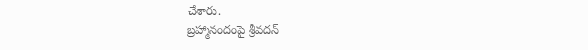చేశారు.
బ్రహ్మానందంపై శ్రీవదన్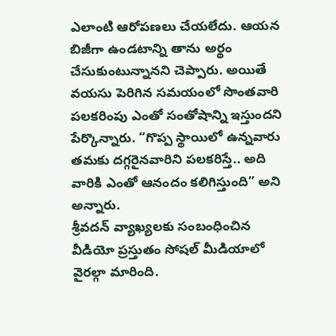ఎలాంటి ఆరోపణలు చేయలేదు. ఆయన బిజీగా ఉండటాన్ని తాను అర్థం చేసుకుంటున్నానని చెప్పారు. అయితే వయసు పెరిగిన సమయంలో సొంతవారి పలకరింపు ఎంతో సంతోషాన్ని ఇస్తుందని పేర్కొన్నారు. “గొప్ప స్థాయిలో ఉన్నవారు తమకు దగ్గరైనవారిని పలకరిస్తే.. అది వారికి ఎంతో ఆనందం కలిగిస్తుంది” అని అన్నారు.
శ్రీవదన్ వ్యాఖ్యలకు సంబంధించిన వీడియో ప్రస్తుతం సోషల్ మీడియాలో వైరల్గా మారింది.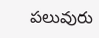పలువురు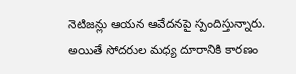నెటిజన్లు ఆయన ఆవేదనపై స్పందిస్తున్నారు. అయితే సోదరుల మధ్య దూరానికి కారణం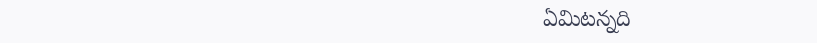ఏమిటన్నది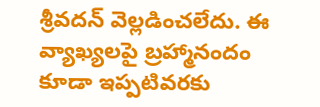శ్రీవదన్ వెల్లడించలేదు. ఈ వ్యాఖ్యలపై బ్రహ్మానందం కూడా ఇప్పటివరకు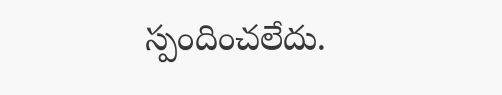స్పందించలేదు.